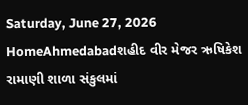Saturday, June 27, 2026
HomeAhmedabadશહીદ વીર મેજર ઋષિકેશ રામાણી શાળા સંકુલમાં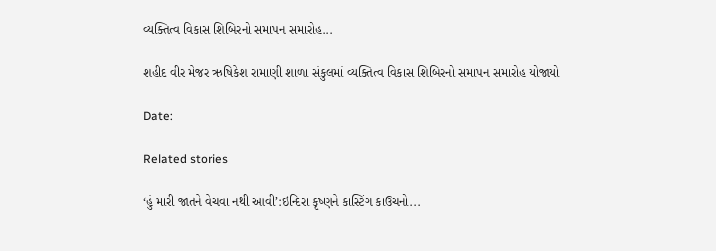વ્યક્તિત્વ વિકાસ શિબિરનો સમાપન સમારોહ...

શહીદ વીર મેજર ઋષિકેશ રામાણી શાળા સંકુલમાં વ્યક્તિત્વ વિકાસ શિબિરનો સમાપન સમારોહ યોજાયો

Date:

Related stories

‘હું મારી જાતને વેચવા નથી આવી’:ઇન્દિરા કૃષ્ણને કાસ્ટિંગ કાઉચનો...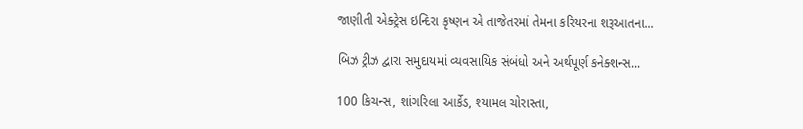જાણીતી એક્ટ્રેસ ઇન્દિરા કૃષ્ણન એ તાજેતરમાં તેમના કરિયરના શરૂઆતના...

બિઝ ટ્રીઝ દ્વારા સમુદાયમાં વ્યવસાયિક સંબંધો અને અર્થપૂર્ણ કનેક્શન્સ...

100 કિચન્સ, શાંગરિલા આર્કેડ, શ્યામલ ચોરાસ્તા,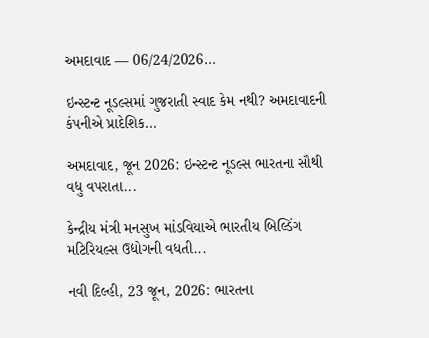અમદાવાદ — 06/24/2026...

ઇન્સ્ટન્ટ નૂડલ્સમાં ગુજરાતી સ્વાદ કેમ નથી? અમદાવાદની કંપનીએ પ્રાદેશિક...

અમદાવાદ, જૂન 2026: ઇન્સ્ટન્ટ નૂડલ્સ ભારતના સૌથી વધુ વપરાતા...

કેન્દ્રીય મંત્રી મનસુખ માંડવિયાએ ભારતીય બિલ્ડિંગ મટિરિયલ્સ ઉદ્યોગની વધતી...

નવી દિલ્હી, 23 જૂન, 2026: ભારતના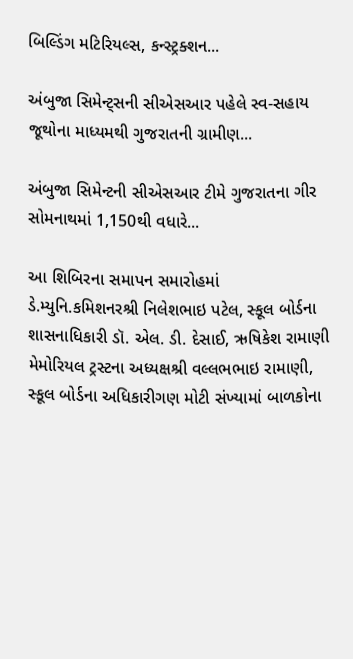બિલ્ડિંગ મટિરિયલ્સ, કન્સ્ટ્રક્શન...

અંબુજા સિમેન્ટ્સની સીએસઆર પહેલે સ્વ-સહાય જૂથોના માધ્યમથી ગુજરાતની ગ્રામીણ...

અંબુજા સિમેન્ટની સીએસઆર ટીમે ગુજરાતના ગીર સોમનાથમાં 1,150થી વધારે...

આ શિબિરના સમાપન સમારોહમાં ડે.મ્યુનિ.કમિશનરશ્રી નિલેશભાઇ પટેલ, સ્કૂલ બોર્ડના શાસનાધિકારી ડૉ. એલ. ડી. દેસાઈ, ઋષિકેશ રામાણી મેમોરિયલ ટ્રસ્ટના અધ્યક્ષશ્રી વલ્લભભાઇ રામાણી, સ્કૂલ બોર્ડના અધિકારીગણ મોટી સંખ્યામાં બાળકોના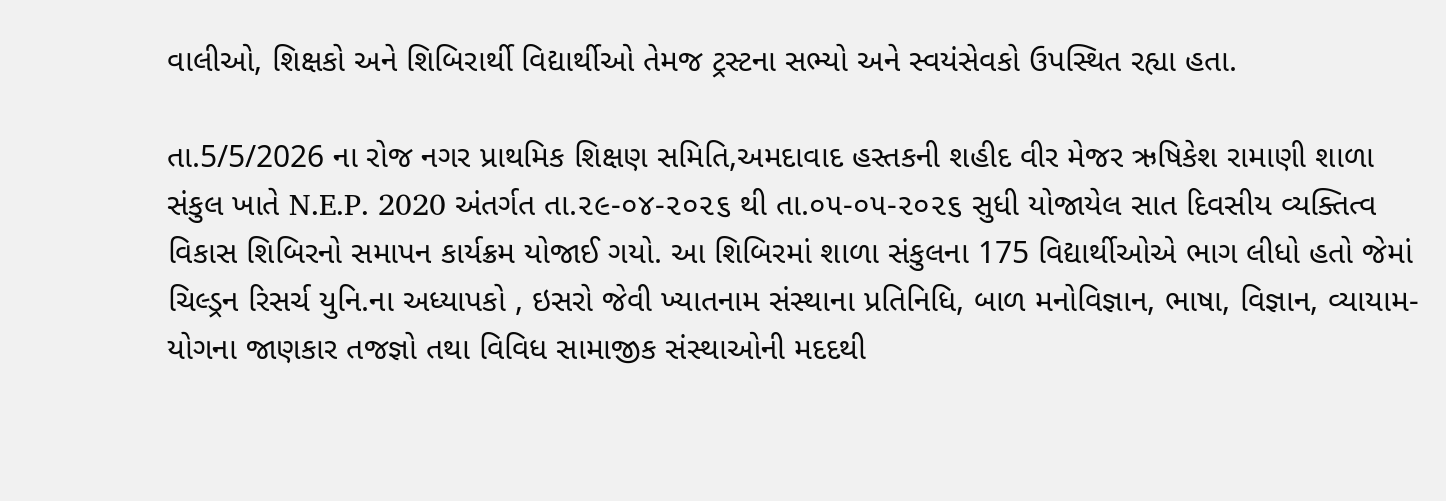વાલીઓ, શિક્ષકો અને શિબિરાર્થી વિદ્યાર્થીઓ તેમજ ટ્રસ્ટના સભ્યો અને સ્વયંસેવકો ઉપસ્થિત રહ્યા હતા.

તા.5/5/2026 ના રોજ નગર પ્રાથમિક શિક્ષણ સમિતિ,અમદાવાદ હસ્તકની શહીદ વીર મેજર ઋષિકેશ રામાણી શાળા સંકુલ ખાતે N.E.P. 2020 અંતર્ગત તા.૨૯-૦૪-૨૦૨૬ થી તા.૦૫-૦૫-૨૦૨૬ સુધી યોજાયેલ સાત દિવસીય વ્યક્તિત્વ વિકાસ શિબિરનો સમાપન કાર્યક્રમ યોજાઈ ગયો. આ શિબિરમાં શાળા સંકુલના 175 વિદ્યાર્થીઓએ ભાગ લીધો હતો જેમાં ચિલ્ડ્રન રિસર્ચ યુનિ.ના અધ્યાપકો , ઇસરો જેવી ખ્યાતનામ સંસ્થાના પ્રતિનિધિ, બાળ મનોવિજ્ઞાન, ભાષા, વિજ્ઞાન, વ્યાયામ-યોગના જાણકાર તજજ્ઞો તથા વિવિધ સામાજીક સંસ્થાઓની મદદથી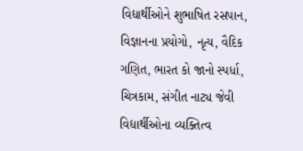વિદ્યાર્થીઓને શુભાષિત રસપાન, વિજ્ઞાનના પ્રયોગો, નૃત્ય, વૈદિક ગણિત, ભારત કો જાનો સ્પર્ધા, ચિત્રકામ, સંગીત નાટ્ય જેવી વિદ્યાર્થીઓના વ્યક્તિત્વ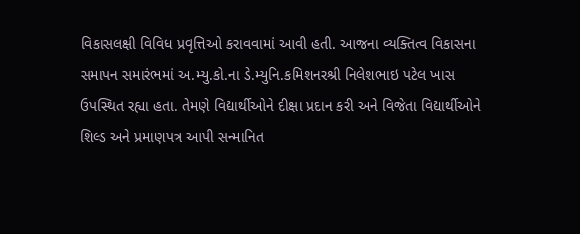વિકાસલક્ષી વિવિધ પ્રવૃત્તિઓ કરાવવામાં આવી હતી. આજના વ્યક્તિત્વ વિકાસના સમાપન સમારંભમાં અ.મ્યુ.કો.ના ડે.મ્યુનિ.કમિશનરશ્રી નિલેશભાઇ પટેલ ખાસ ઉપસ્થિત રહ્યા હતા. તેમણે વિદ્યાર્થીઓને દીક્ષા પ્રદાન કરી અને વિજેતા વિદ્યાર્થીઓને શિલ્ડ અને પ્રમાણપત્ર આપી સન્માનિત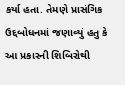કર્યા હતા. તેમણે પ્રાસંગિક ઉદ્દબોધનમાં જણાવ્યું હતુ કે આ પ્રકારની શિબિરોથી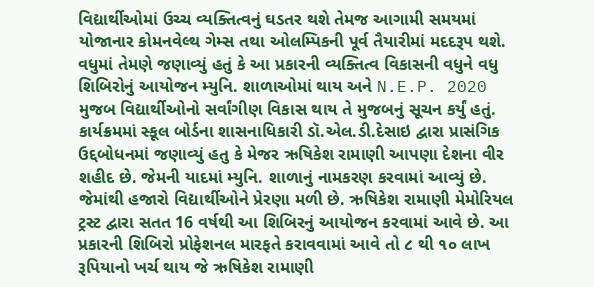વિદ્યાર્થીઓમાં ઉચ્ચ વ્યક્તિત્વનું ઘડતર થશે તેમજ આગામી સમયમાં યોજાનાર કોમનવેલ્થ ગેમ્સ તથા ઓલમ્પિકની પૂર્વ તૈયારીમાં મદદરૂપ થશે. વધુમાં તેમણે જણાવ્યું હતું કે આ પ્રકારની વ્યક્તિત્વ વિકાસની વધુને વધુ શિબિરોનું આયોજન મ્યુનિ. શાળાઓમાં થાય અને N.E.P. 2020 મુજબ વિદ્યાર્થીઓનો સર્વાંગીણ વિકાસ થાય તે મુજબનું સૂચન કર્યું હતું.
કાર્યક્રમમાં સ્કૂલ બોર્ડના શાસનાધિકારી ડૉ.એલ.ડી.દેસાઇ દ્વારા પ્રાસંગિક ઉદ્દબોધનમાં જણાવ્યું હતુ કે મેજર ઋષિકેશ રામાણી આપણા દેશના વીર શહીદ છે. જેમની યાદમાં મ્યુનિ. શાળાનું નામકરણ કરવામાં આવ્યું છે. જેમાંથી હજારો વિદ્યાર્થીઓને પ્રેરણા મળી છે. ઋષિકેશ રામાણી મેમોરિયલ ટ્રસ્ટ દ્વારા સતત 16 વર્ષથી આ શિબિરનું આયોજન કરવામાં આવે છે. આ પ્રકારની શિબિરો પ્રોફેશનલ મારફતે કરાવવામાં આવે તો ૮ થી ૧૦ લાખ રૂપિયાનો ખર્ચ થાય જે ઋષિકેશ રામાણી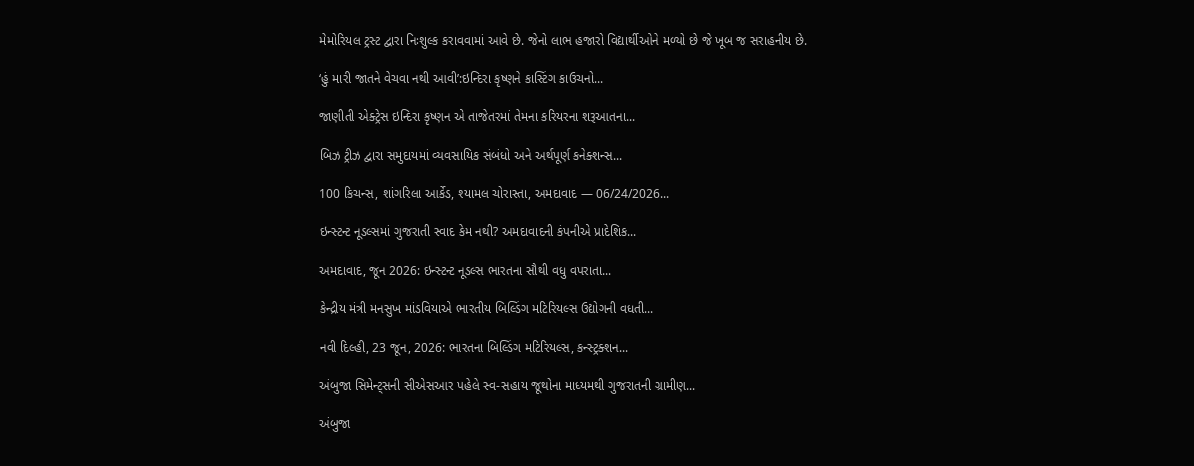મેમોરિયલ ટ્રસ્ટ દ્વારા નિઃશુલ્ક કરાવવામાં આવે છે. જેનો લાભ હજારો વિદ્યાર્થીઓને મળ્યો છે જે ખૂબ જ સરાહનીય છે.

‘હું મારી જાતને વેચવા નથી આવી’:ઇન્દિરા કૃષ્ણને કાસ્ટિંગ કાઉચનો...

જાણીતી એક્ટ્રેસ ઇન્દિરા કૃષ્ણન એ તાજેતરમાં તેમના કરિયરના શરૂઆતના...

બિઝ ટ્રીઝ દ્વારા સમુદાયમાં વ્યવસાયિક સંબંધો અને અર્થપૂર્ણ કનેક્શન્સ...

100 કિચન્સ, શાંગરિલા આર્કેડ, શ્યામલ ચોરાસ્તા, અમદાવાદ — 06/24/2026...

ઇન્સ્ટન્ટ નૂડલ્સમાં ગુજરાતી સ્વાદ કેમ નથી? અમદાવાદની કંપનીએ પ્રાદેશિક...

અમદાવાદ, જૂન 2026: ઇન્સ્ટન્ટ નૂડલ્સ ભારતના સૌથી વધુ વપરાતા...

કેન્દ્રીય મંત્રી મનસુખ માંડવિયાએ ભારતીય બિલ્ડિંગ મટિરિયલ્સ ઉદ્યોગની વધતી...

નવી દિલ્હી, 23 જૂન, 2026: ભારતના બિલ્ડિંગ મટિરિયલ્સ, કન્સ્ટ્રક્શન...

અંબુજા સિમેન્ટ્સની સીએસઆર પહેલે સ્વ-સહાય જૂથોના માધ્યમથી ગુજરાતની ગ્રામીણ...

અંબુજા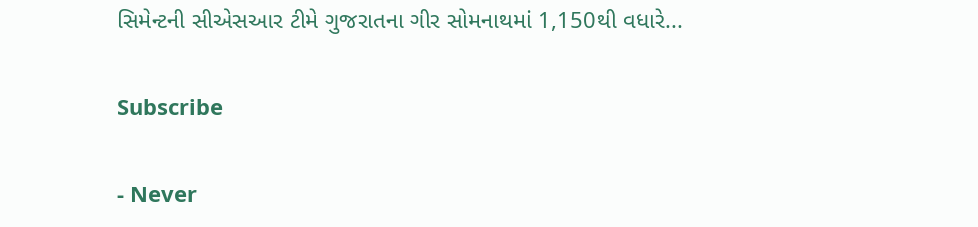સિમેન્ટની સીએસઆર ટીમે ગુજરાતના ગીર સોમનાથમાં 1,150થી વધારે...

Subscribe

- Never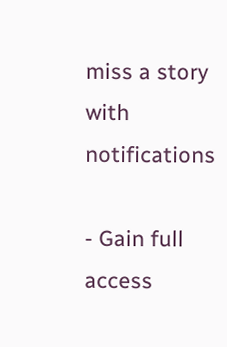miss a story with notifications

- Gain full access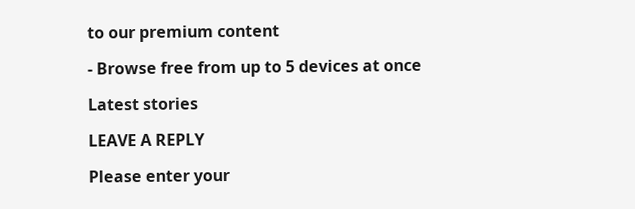to our premium content

- Browse free from up to 5 devices at once

Latest stories

LEAVE A REPLY

Please enter your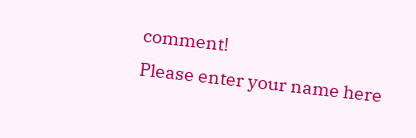comment!
Please enter your name here